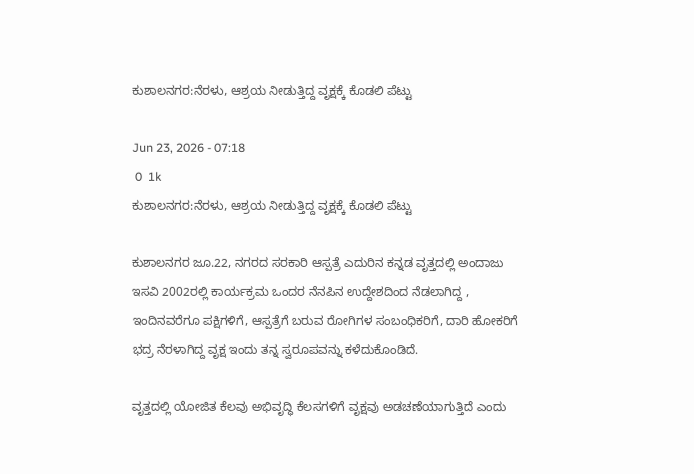ಕುಶಾಲನಗರ:ನೆರಳು, ಆಶ್ರಯ ನೀಡುತ್ತಿದ್ದ ವೃಕ್ಷಕ್ಕೆ ಕೊಡಲಿ ಪೆಟ್ಟು

Jun 23, 2026 - 07:18
 0  1k
ಕುಶಾಲನಗರ:ನೆರಳು, ಆಶ್ರಯ ನೀಡುತ್ತಿದ್ದ ವೃಕ್ಷಕ್ಕೆ ಕೊಡಲಿ ಪೆಟ್ಟು

ಕುಶಾಲನಗರ ಜೂ.22, ನಗರದ ಸರಕಾರಿ ಆಸ್ಪತ್ರೆ ಎದುರಿನ ಕನ್ನಡ ವೃತ್ತದಲ್ಲಿ ಅಂದಾಜು ಇಸವಿ 2002ರಲ್ಲಿ ಕಾರ್ಯಕ್ರಮ ಒಂದರ ನೆನಪಿನ ಉದ್ದೇಶದಿಂದ ನೆಡಲಾಗಿದ್ದ , ಇಂದಿನವರೆಗೂ ಪಕ್ಷಿಗಳಿಗೆ, ಆಸ್ಪತ್ರೆಗೆ ಬರುವ ರೋಗಿಗಳ ಸಂಬಂಧಿಕರಿಗೆ, ದಾರಿ ಹೋಕರಿಗೆ ಭದ್ರ ನೆರಳಾಗಿದ್ದ ವೃಕ್ಷ ಇಂದು ತನ್ನ ಸ್ವರೂಪವನ್ನು ಕಳೆದುಕೊಂಡಿದೆ.

ವೃತ್ತದಲ್ಲಿ ಯೋಜಿತ ಕೆಲವು ಅಭಿವೃದ್ಧಿ ಕೆಲಸಗಳಿಗೆ ವೃಕ್ಷವು ಅಡಚಣೆಯಾಗುತ್ತಿದೆ ಎಂದು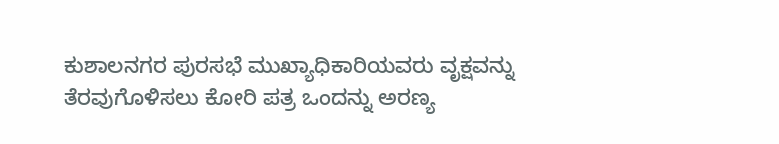ಕುಶಾಲನಗರ ಪುರಸಭೆ ಮುಖ್ಯಾಧಿಕಾರಿಯವರು ವೃಕ್ಷವನ್ನು ತೆರವುಗೊಳಿಸಲು ಕೋರಿ ಪತ್ರ ಒಂದನ್ನು ಅರಣ್ಯ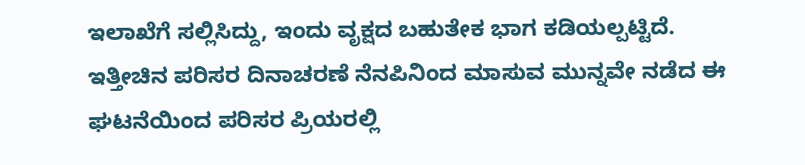ಇಲಾಖೆಗೆ ಸಲ್ಲಿಸಿದ್ದು, ಇಂದು ವೃಕ್ಷದ ಬಹುತೇಕ ಭಾಗ ಕಡಿಯಲ್ಪಟ್ಟಿದೆ. ಇತ್ತೀಚಿನ ಪರಿಸರ ದಿನಾಚರಣೆ ನೆನಪಿನಿಂದ ಮಾಸುವ ಮುನ್ನವೇ ನಡೆದ ಈ ಘಟನೆಯಿಂದ ಪರಿಸರ ಪ್ರಿಯರಲ್ಲಿ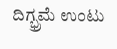ದಿಗ್ಭ್ರಮೆ ಉಂಟು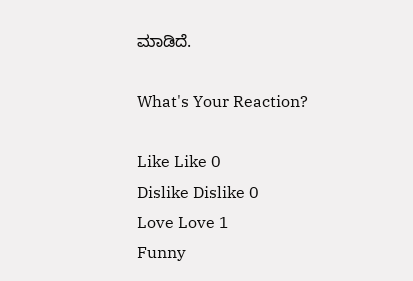ಮಾಡಿದೆ.

What's Your Reaction?

Like Like 0
Dislike Dislike 0
Love Love 1
Funny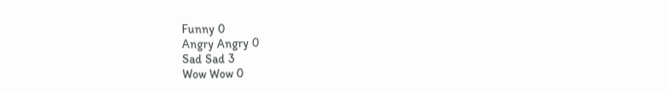Funny 0
Angry Angry 0
Sad Sad 3
Wow Wow 0